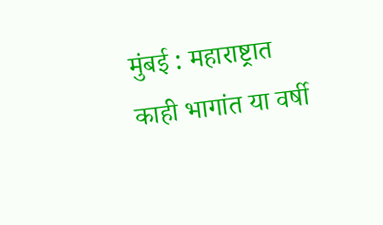मुंबई : महाराष्ट्रात काही भागांत या वर्षी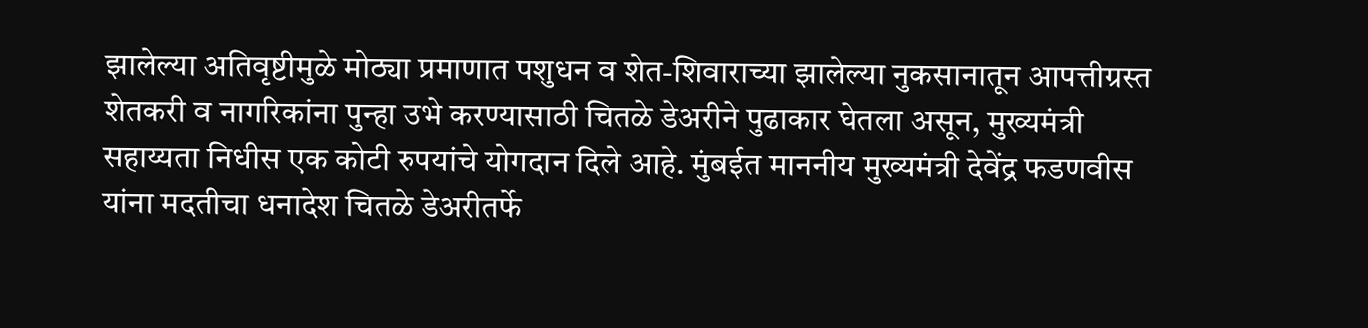झालेल्या अतिवृष्टीमुळे मोठ्या प्रमाणात पशुधन व शेत-शिवाराच्या झालेल्या नुकसानातून आपत्तीग्रस्त शेतकरी व नागरिकांना पुन्हा उभे करण्यासाठी चितळे डेअरीने पुढाकार घेतला असून, मुख्यमंत्री सहाय्यता निधीस एक कोटी रुपयांचे योगदान दिले आहे. मुंबईत माननीय मुख्यमंत्री देवेंद्र फडणवीस यांना मदतीचा धनादेश चितळे डेअरीतर्फे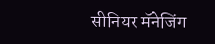सीनियर मॅनेजिंग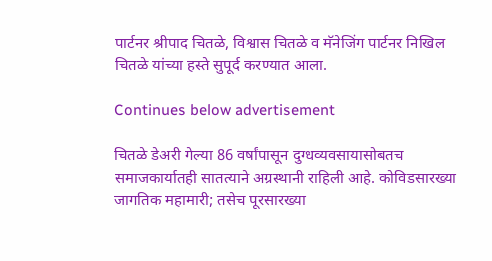पार्टनर श्रीपाद चितळे, विश्वास चितळे व मॅनेजिंग पार्टनर निखिल चितळे यांच्या हस्ते सुपूर्द करण्यात आला.

Continues below advertisement

चितळे डेअरी गेल्या 86 वर्षांपासून दुग्धव्यवसायासोबतच समाजकार्यातही सातत्याने अग्रस्थानी राहिली आहे. कोविडसारख्या जागतिक महामारी; तसेच पूरसारख्या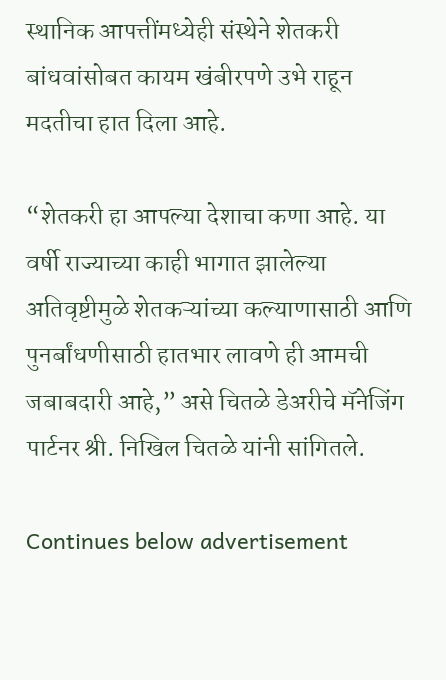स्थानिक आपत्तींमध्येही संस्थेने शेतकरी बांधवांसोबत कायम खंबीरपणे उभे राहून मदतीचा हात दिला आहे.

“शेतकरी हा आपल्या देशाचा कणा आहे. या वर्षी राज्याच्या काही भागात झालेल्या अतिवृष्टीमुळे शेतकऱ्यांच्या कल्याणासाठी आणि पुनर्बांधणीसाठी हातभार लावणे ही आमची जबाबदारी आहे,” असे चितळे डेअरीचे मॅनेजिंग पार्टनर श्री. निखिल चितळे यांनी सांगितले.

Continues below advertisement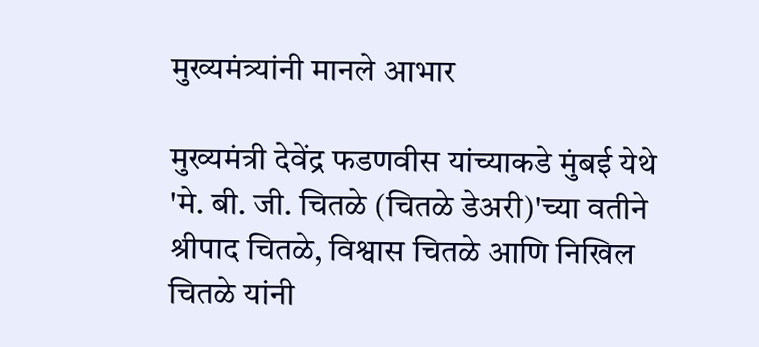मुख्यमंत्र्यांनी मानले आभार

मुख्यमंत्री देवेंद्र फडणवीस यांच्याकडे मुंबई येथे 'मे. बी. जी. चितळे (चितळे डेअरी)'च्या वतीने श्रीपाद चितळे, विश्वास चितळे आणि निखिल चितळे यांनी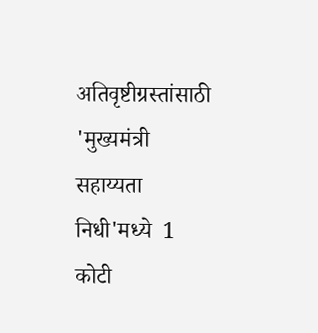अतिवृष्टीग्रस्तांसाठी 'मुख्यमंत्री सहाय्यता निधी'मध्ये  1 कोटी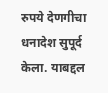रुपये देणगीचा धनादेश सुपूर्द केला. याबद्दल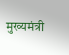मुख्यमंत्री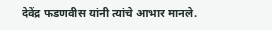देवेंद्र फडणवीस यांनी त्यांचे आभार मानले.